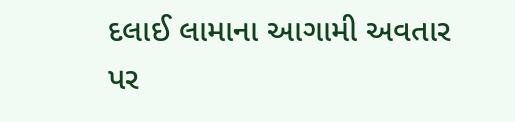દલાઈ લામાના આગામી અવતાર પર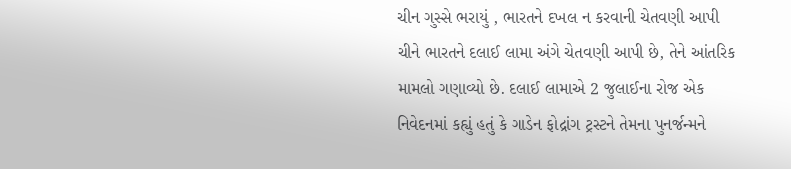ચીન ગુસ્સે ભરાયું , ભારતને દખલ ન કરવાની ચેતવણી આપી
ચીને ભારતને દલાઈ લામા અંગે ચેતવણી આપી છે, તેને આંતરિક મામલો ગણાવ્યો છે. દલાઈ લામાએ 2 જુલાઈના રોજ એક નિવેદનમાં કહ્યું હતું કે ગાડેન ફોદ્રાંગ ટ્રસ્ટને તેમના પુનર્જન્મને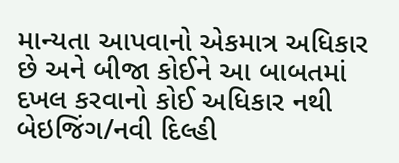માન્યતા આપવાનો એકમાત્ર અધિકાર છે અને બીજા કોઈને આ બાબતમાં દખલ કરવાનો કોઈ અધિકાર નથી બેઇજિંગ/નવી દિલ્હી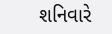શનિવારે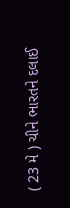( 23 મે ) ચીને ભારતને દલાઈ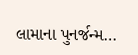લામાના પુનર્જન્મ…